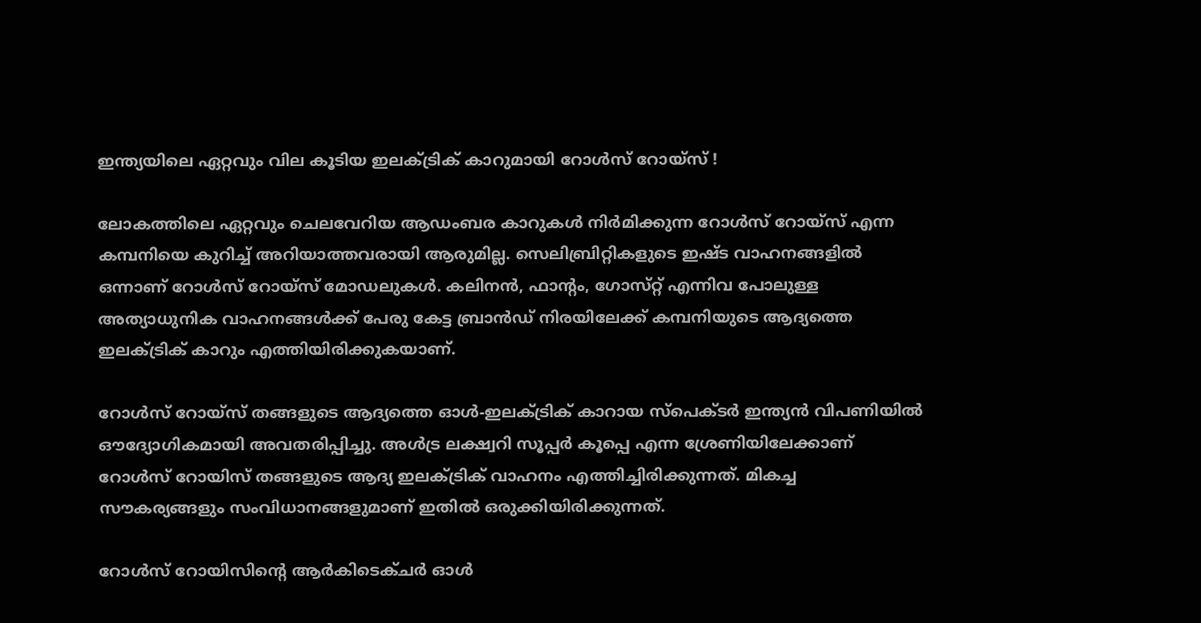ഇന്ത്യയിലെ ഏറ്റവും വില കൂടിയ ഇലക്ട്രിക് കാറുമായി റോൾസ് റോയ്‌സ് !

ലോകത്തിലെ ഏറ്റവും ചെലവേറിയ ആഡംബര കാറുകൾ നിർമിക്കുന്ന റോൾസ് റോയ്‌സ് എന്ന കമ്പനിയെ കുറിച്ച് അറിയാത്തവരായി ആരുമില്ല. സെലിബ്രിറ്റികളുടെ ഇഷ്ട വാഹനങ്ങളിൽ ഒന്നാണ് റോൾസ് റോയ്‌സ് മോഡലുകൾ. കലിനൻ, ഫാന്റം, ഗോസ്‌റ്റ് എന്നിവ പോലുള്ള അത്യാധുനിക വാഹനങ്ങൾക്ക് പേരു കേട്ട ബ്രാൻഡ് നിരയിലേക്ക് കമ്പനിയുടെ ആദ്യത്തെ ഇലക്ട്രിക് കാറും എത്തിയിരിക്കുകയാണ്.

റോൾസ് റോയ്‌സ് തങ്ങളുടെ ആദ്യത്തെ ഓൾ-ഇലക്‌ട്രിക് കാറായ സ്‌പെക്ടർ ഇന്ത്യൻ വിപണിയിൽ ഔദ്യോഗികമായി അവതരിപ്പിച്ചു. അൾട്ര ലക്ഷ്വറി സൂപ്പർ കൂപ്പെ എന്ന ശ്രേണിയിലേക്കാണ് റോൾസ് റോയിസ് തങ്ങളുടെ ആദ്യ ഇലക്ട്രിക് വാഹനം എത്തിച്ചിരിക്കുന്നത്. മികച്ച സൗകര്യങ്ങളും സംവിധാനങ്ങളുമാണ് ഇതിൽ ഒരുക്കിയിരിക്കുന്നത്.

റോൾസ് റോയിസിന്റെ ആർകിടെക്ചർ ഓൾ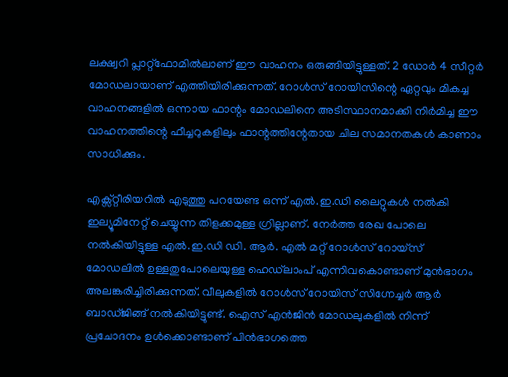ലക്ഷ്വറി പ്ലാറ്റ്ഫോമിൽലാണ് ഈ വാഹനം ഒരുങ്ങിയിട്ടുള്ളത്. 2 ഡോർ 4 സീറ്റർ മോഡലായാണ് എത്തിയിരിക്കുന്നത്. റോൾസ് റോയിസിന്റെ ഏറ്റവും മികച്ച വാഹനങ്ങളിൽ ഒന്നായ ഫാന്റം മോഡലിനെ അടിസ്ഥാനമാക്കി നിർമിച്ച ഈ വാഹനത്തിന്റെ ഫീച്ചറുകളിലും ഫാന്റത്തിന്റേതായ ചില സമാനതകൾ കാണാം സാധിക്കും.

എക്സ്റ്റീരിയറിൽ എടുത്തു പറയേണ്ട ഒന്ന് എൽ.ഇ.ഡി ലൈറ്റുകൾ നൽകി ഇല്യൂമിനേറ്റ് ചെയ്യുന്ന തിളക്കമുള്ള ഗ്രില്ലാണ്. നേർത്ത രേഖ പോലെ നൽകിയിട്ടുള്ള എൽ.ഇ.ഡി ഡി. ആർ. എൽ മറ്റ് റോൾസ് റോയ്‌സ് മോഡലിൽ ഉള്ളതുപോലെയുള്ള ഹെഡ്‌ലാംപ് എന്നിവകൊണ്ടാണ് മുൻഭാഗം അലങ്കരിച്ചിരിക്കുന്നത്. വീലുകളിൽ റോൾസ് റോയിസ് സിഗ്നേച്ചർ ആർ ബാഡ്ജിങ്ങ് നൽകിയിട്ടുണ്ട്. ഐസ് എൻജിൻ മോഡലുകളിൽ നിന്ന് പ്രചോദനം ഉൾക്കൊണ്ടാണ് പിൻഭാഗത്തെ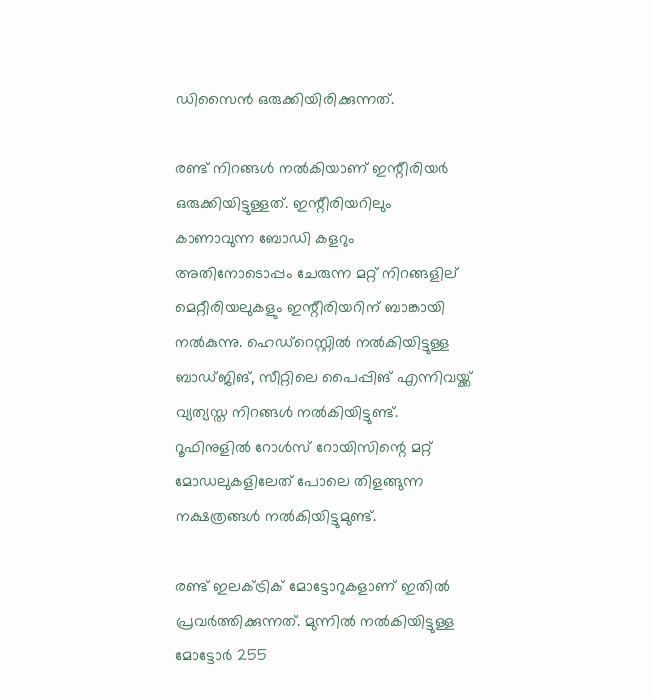ഡിസൈൻ ഒരുക്കിയിരിക്കുന്നത്.

രണ്ട് നിറങ്ങൾ നൽകിയാണ് ഇന്റീരിയർ ഒരുക്കിയിട്ടുള്ളത്. ഇന്റീരിയറിലും കാണാവുന്ന ബോഡി കളറും അതിനോടൊപ്പം ചേരുന്ന മറ്റ് നിറങ്ങളില് മെറ്റീരിയലുകളും ഇന്റീരിയറിന് ബാങ്കായി നൽകുന്നു. ഹെഡ്‌റെസ്റ്റിൽ നൽകിയിട്ടുള്ള ബാഡ്ജിങ്, സീറ്റിലെ പൈപ്പിങ് എന്നിവയ്ക്ക് വ്യത്യസ്ത നിറങ്ങൾ നൽകിയിട്ടുണ്ട്. റൂഫിനുളിൽ റോൾസ് റോയിസിന്റെ മറ്റ് മോഡലുകളിലേത് പോലെ തിളങ്ങുന്ന നക്ഷത്രങ്ങൾ നൽകിയിട്ടുമുണ്ട്.

രണ്ട് ഇലക്ട്രിക് മോട്ടോറുകളാണ് ഇതിൽ പ്രവർത്തിക്കുന്നത്. മുന്നിൽ നൽകിയിട്ടുള്ള മോട്ടോർ 255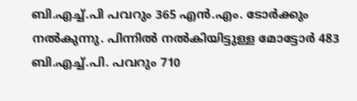ബി.എച്ച്.പി പവറും 365 എൻ.എം. ടോർക്കും നൽകുന്നു. പിന്നിൽ നൽകിയിട്ടുള്ള മോട്ടോർ 483 ബി.എച്ച്.പി. പവറും 710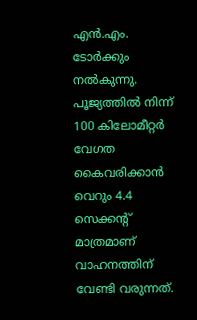എൻ.എം. ടോർക്കും നൽകുന്നു. പൂജ്യത്തിൽ നിന്ന് 100 കിലോമീറ്റർ വേഗത കൈവരിക്കാൻ വെറും 4.4 സെക്കന്റ് മാത്രമാണ് വാഹനത്തിന് വേണ്ടി വരുന്നത്.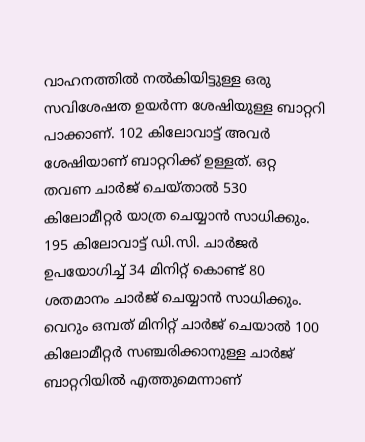വാഹനത്തിൽ നൽകിയിട്ടുള്ള ഒരു സവിശേഷത ഉയർന്ന ശേഷിയുള്ള ബാറ്ററി പാക്കാണ്. 102 കിലോവാട്ട് അവർ ശേഷിയാണ് ബാറ്ററിക്ക് ഉള്ളത്. ഒറ്റ തവണ ചാർജ് ചെയ്താൽ 530 കിലോമീറ്റർ യാത്ര ചെയ്യാൻ സാധിക്കും. 195 കിലോവാട്ട് ഡി.സി. ചാർജർ ഉപയോഗിച്ച് 34 മിനിറ്റ് കൊണ്ട് 80 ശതമാനം ചാർജ് ചെയ്യാൻ സാധിക്കും. വെറും ഒമ്പത് മിനിറ്റ് ചാർജ് ചെയാൽ 100 കിലോമീറ്റർ സഞ്ചരിക്കാനുള്ള ചാർജ് ബാറ്ററിയിൽ എത്തുമെന്നാണ്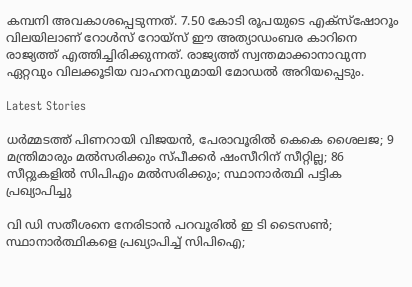കമ്പനി അവകാശപ്പെടുന്നത്. 7.50 കോടി രൂപയുടെ എക്സ്ഷോറൂം വിലയിലാണ് റോൾസ് റോയ്‌സ് ഈ അത്യാഡംബര കാറിനെ രാജ്യത്ത് എത്തിച്ചിരിക്കുന്നത്. രാജ്യത്ത് സ്വന്തമാക്കാനാവുന്ന ഏറ്റവും വിലക്കൂടിയ വാഹനവുമായി മോഡൽ അറിയപ്പെടും.

Latest Stories

ധര്‍മ്മടത്ത് പിണറായി വിജയന്‍, പേരാവൂരില്‍ കെകെ ശൈലജ; 9 മന്ത്രിമാരും മല്‍സരിക്കും സ്പീക്കര്‍ ഷംസീറിന് സീറ്റില്ല; 86 സീറ്റുകളില്‍ സിപിഎം മല്‍സരിക്കും; സ്ഥാനാര്‍ത്ഥി പട്ടിക പ്രഖ്യാപിച്ചു

വി ഡി സതീശനെ നേരിടാന്‍ പറവൂരില്‍ ഇ ടി ടൈസണ്‍; സ്ഥാനാര്‍ത്ഥികളെ പ്രഖ്യാപിച്ച് സിപിഐ;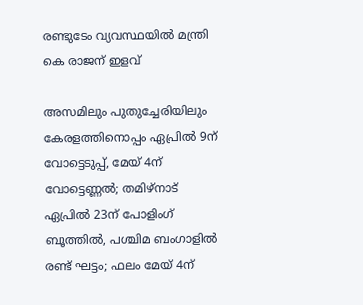രണ്ടുടേം വ്യവസ്ഥയില്‍ മന്ത്രി കെ രാജന് ഇളവ്

അസമിലും പുതുച്ചേരിയിലും കേരളത്തിനൊപ്പം ഏപ്രില്‍ 9ന് വോട്ടെടുപ്പ്, മേയ് 4ന് വോട്ടെണ്ണല്‍; തമിഴ്‌നാട് ഏപ്രില്‍ 23ന് പോളിംഗ് ബൂത്തില്‍, പശ്ചിമ ബംഗാളില്‍ രണ്ട് ഘട്ടം; ഫലം മേയ് 4ന്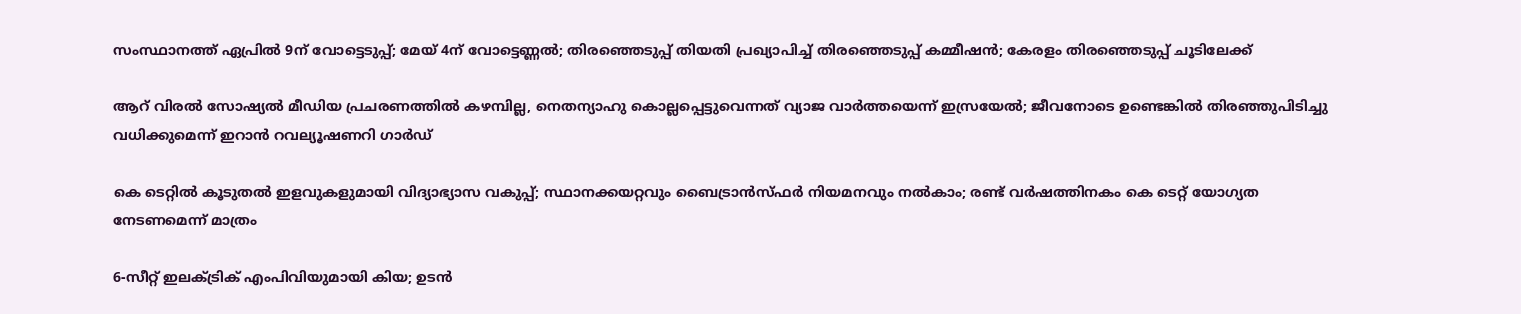സംസ്ഥാനത്ത് ഏപ്രില്‍ 9ന് വോട്ടെടുപ്പ്; മേയ് 4ന് വോട്ടെണ്ണല്‍; തിരഞ്ഞെടുപ്പ് തിയതി പ്രഖ്യാപിച്ച് തിരഞ്ഞെടുപ്പ് കമ്മീഷന്‍; കേരളം തിരഞ്ഞെടുപ്പ് ചൂടിലേക്ക്

ആറ് വിരല്‍ സോഷ്യല്‍ മീഡിയ പ്രചരണത്തില്‍ കഴമ്പില്ല, നെതന്യാഹു കൊല്ലപ്പെട്ടുവെന്നത് വ്യാജ വാര്‍ത്തയെന്ന് ഇസ്രയേല്‍; ജീവനോടെ ഉണ്ടെങ്കില്‍ തിരഞ്ഞുപിടിച്ചു വധിക്കുമെന്ന് ഇറാന്‍ റവല്യൂഷണറി ഗാര്‍ഡ്

കെ ടെറ്റില്‍ കൂടുതല്‍ ഇളവുകളുമായി വിദ്യാഭ്യാസ വകുപ്പ്; സ്ഥാനക്കയറ്റവും ബൈട്രാന്‍സ്ഫര്‍ നിയമനവും നല്‍കാം; രണ്ട് വര്‍ഷത്തിനകം കെ ടെറ്റ് യോഗ്യത നേടണമെന്ന് മാത്രം

6-സീറ്റ് ഇലക്‌ട്രിക് എംപിവിയുമായി കിയ; ഉടൻ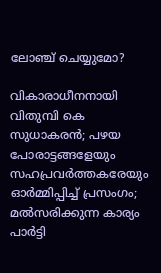ലോഞ്ച് ചെയ്യുമോ?

വികാരാധീനനായി വിതുമ്പി കെ സുധാകരന്‍; പഴയ പോരാട്ടങ്ങളേയും സഹപ്രവര്‍ത്തകരേയും ഓര്‍മ്മിപ്പിച്ച് പ്രസംഗം; മല്‍സരിക്കുന്ന കാര്യം പാര്‍ട്ടി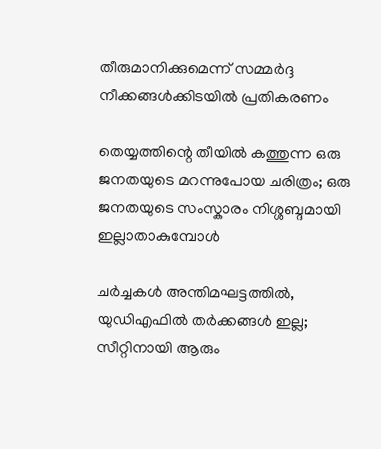തീരുമാനിക്കുമെന്ന് സമ്മര്‍ദ്ദ നീക്കങ്ങള്‍ക്കിടയില്‍ പ്രതികരണം

തെയ്യത്തിന്റെ തീയിൽ കത്തുന്ന ഒരു ജനതയുടെ മറന്നുപോയ ചരിത്രം; ഒരു ജനതയുടെ സംസ്കാരം നിശ്ശബ്ദമായി ഇല്ലാതാകുമ്പോൾ

ചർച്ചകൾ അന്തിമഘട്ടത്തിൽ, യുഡിഎഫിൽ തർക്കങ്ങൾ ഇല്ല; സീറ്റിനായി ആരും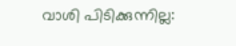വാശി പിടിക്കുന്നില്ല: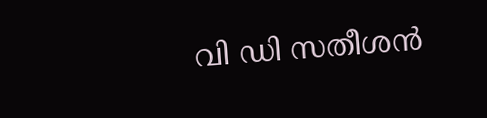വി ഡി സതീശൻ